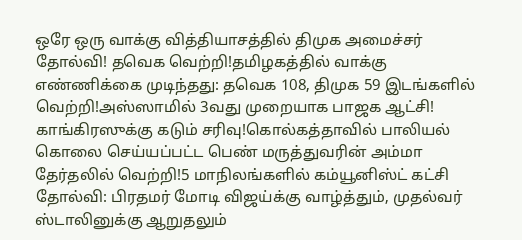ஒரே ஒரு வாக்கு வித்தியாசத்தில் திமுக அமைச்சர் தோல்வி! தவெக வெற்றி!தமிழகத்தில் வாக்கு எண்ணிக்கை முடிந்தது: தவெக 108, திமுக 59 இடங்களில் வெற்றி!அஸ்ஸாமில் 3வது முறையாக பாஜக ஆட்சி! காங்கிரஸுக்கு கடும் சரிவு!கொல்கத்தாவில் பாலியல் கொலை செய்யப்பட்ட பெண் மருத்துவரின் அம்மா தேர்தலில் வெற்றி!5 மாநிலங்களில் கம்யூனிஸ்ட் கட்சி தோல்வி: பிரதமர் மோடி விஜய்க்கு வாழ்த்தும், முதல்வர் ஸ்டாலினுக்கு ஆறுதலும்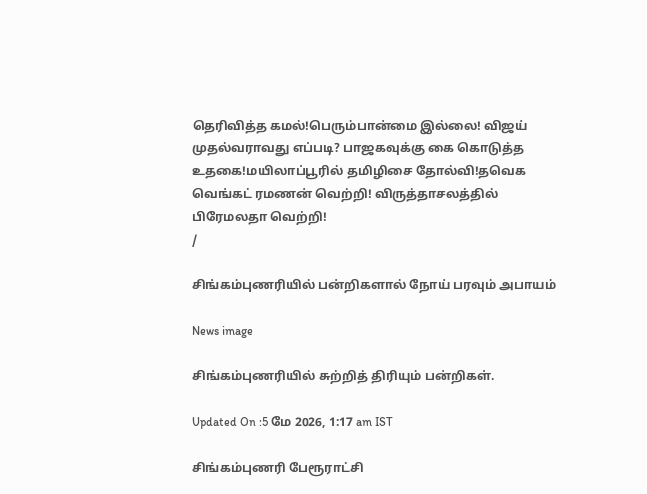தெரிவித்த கமல்!பெரும்பான்மை இல்லை! விஜய் முதல்வராவது எப்படி? பாஜகவுக்கு கை கொடுத்த உதகை!மயிலாப்பூரில் தமிழிசை தோல்வி!தவெக வெங்கட் ரமணன் வெற்றி! விருத்தாசலத்தில் பிரேமலதா வெற்றி!
/

சிங்கம்புணரியில் பன்றிகளால் நோய் பரவும் அபாயம்

News image

சிங்கம்புணரியில் சுற்றித் திரியும் பன்றிகள்.

Updated On :5 மே 2026, 1:17 am IST

சிங்கம்புணரி பேரூராட்சி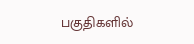பகுதிகளில்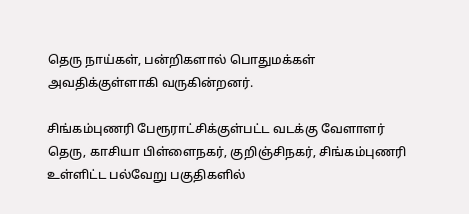தெரு நாய்கள், பன்றிகளால் பொதுமக்கள் அவதிக்குள்ளாகி வருகின்றனர்.

சிங்கம்புணரி பேரூராட்சிக்குள்பட்ட வடக்கு வேளாளர் தெரு, காசியா பிள்ளைநகர், குறிஞ்சிநகர், சிங்கம்புணரி உள்ளிட்ட பல்வேறு பகுதிகளில்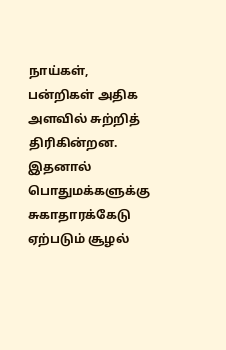நாய்கள், பன்றிகள் அதிக அளவில் சுற்றித் திரிகின்றன. இதனால் பொதுமக்களுக்கு சுகாதாரக்கேடு ஏற்படும் சூழல்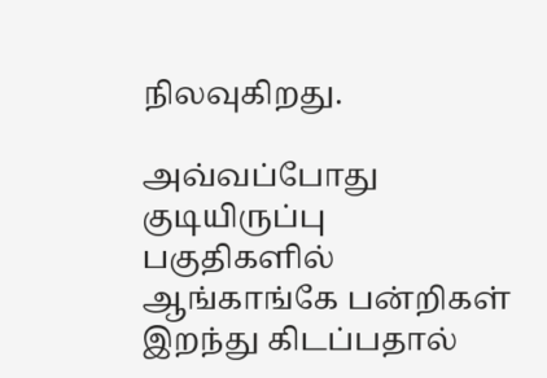நிலவுகிறது.

அவ்வப்போது குடியிருப்பு பகுதிகளில் ஆங்காங்கே பன்றிகள் இறந்து கிடப்பதால்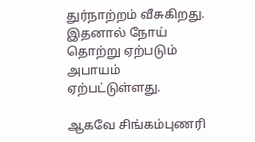துர்நாற்றம் வீசுகிறது. இதனால் நோய் தொற்று ஏற்படும் அபாயம் ஏற்பட்டுள்ளது.

ஆகவே சிங்கம்புணரி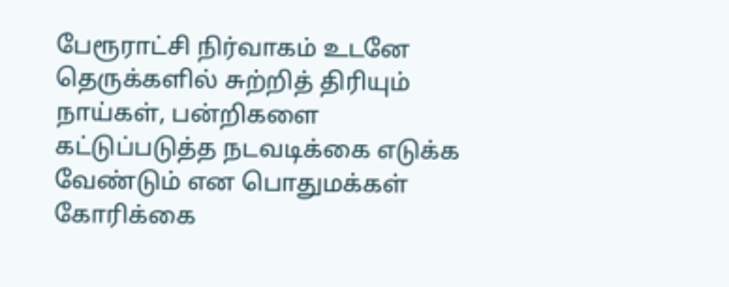பேரூராட்சி நிர்வாகம் உடனே தெருக்களில் சுற்றித் திரியும் நாய்கள், பன்றிகளை கட்டுப்படுத்த நடவடிக்கை எடுக்க வேண்டும் என பொதுமக்கள் கோரிக்கை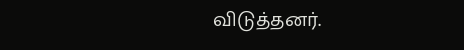விடுத்தனர்.